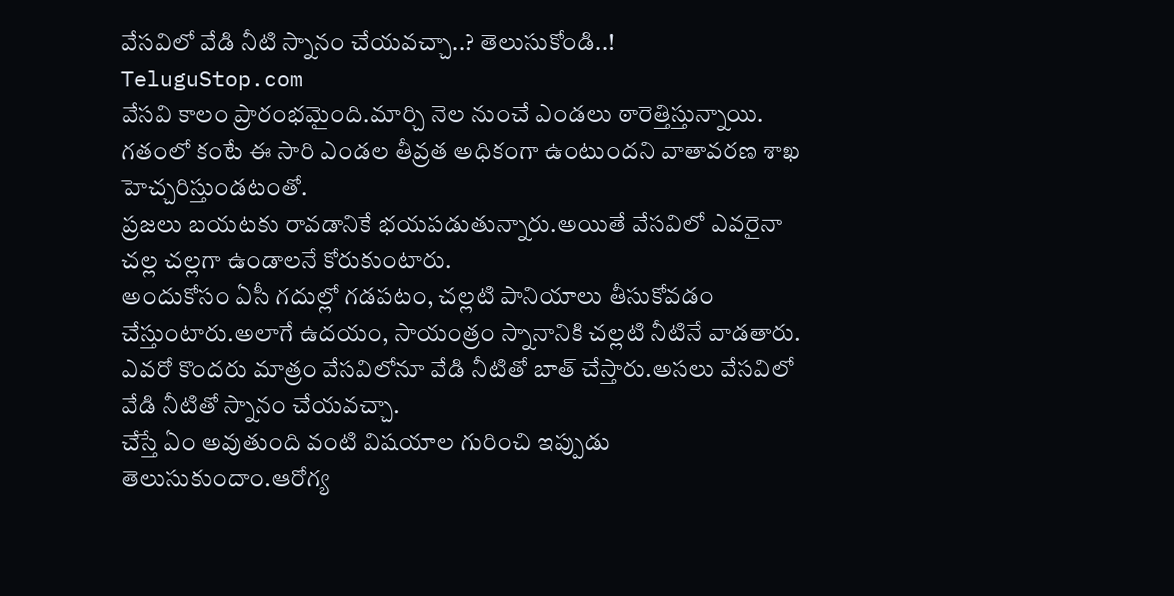వేసవిలో వేడి నీటి స్నానం చేయవచ్చా..? తెలుసుకోండి..!
TeluguStop.com
వేసవి కాలం ప్రారంభమైంది.మార్చి నెల నుంచే ఎండలు ఠారెత్తిస్తున్నాయి.
గతంలో కంటే ఈ సారి ఎండల తీవ్రత అధికంగా ఉంటుందని వాతావరణ శాఖ హెచ్చరిస్తుండటంతో.
ప్రజలు బయటకు రావడానికే భయపడుతున్నారు.అయితే వేసవిలో ఎవరైనా చల్ల చల్లగా ఉండాలనే కోరుకుంటారు.
అందుకోసం ఏసీ గదుల్లో గడపటం, చల్లటి పానియాలు తీసుకోవడం చేస్తుంటారు.అలాగే ఉదయం, సాయంత్రం స్నానానికి చల్లటి నీటినే వాడతారు.
ఎవరో కొందరు మాత్రం వేసవిలోనూ వేడి నీటితో బాత్ చేస్తారు.అసలు వేసవిలో వేడి నీటితో స్నానం చేయవచ్చా.
చేస్తే ఏం అవుతుంది వంటి విషయాల గురించి ఇప్పుడు తెలుసుకుందాం.ఆరోగ్య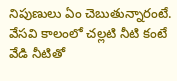నిపుణులు ఏం చెబుతున్నారంటే.
వేసవి కాలంలో చల్లటి నీటి కంటే వేడి నీటితో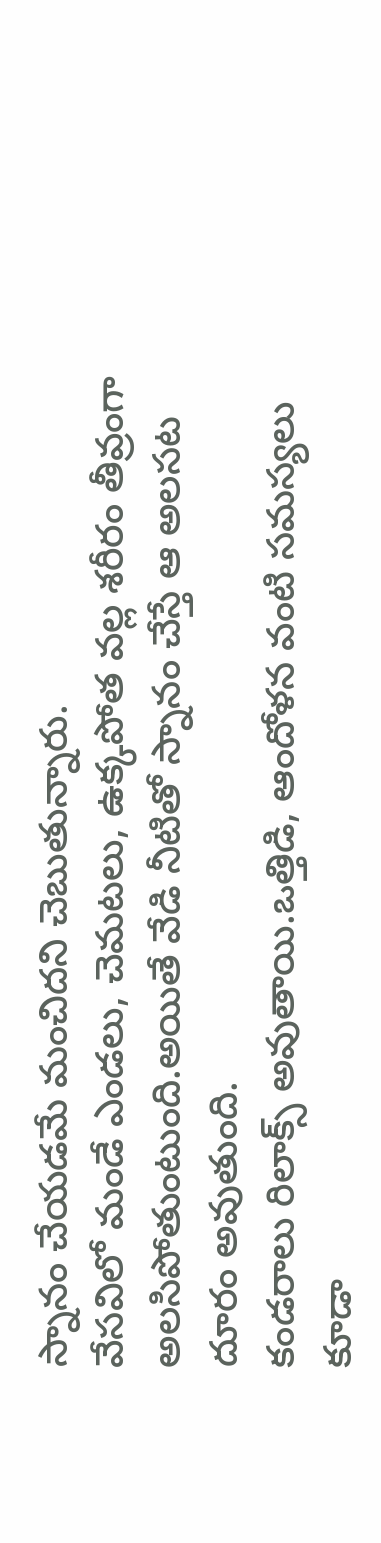స్నానం చేయడమే మంచిదని చెబుతున్నారు.
వేసవిలో మండే ఎండలు, చెమటలు, ఉక్కపోత వల్ల శరీరం తీవ్రంగా అలసిపోతుంటుంది.అయితే వేడి నీటితో స్నానం చేస్తే ఆ అలసట దూరం అవుతుంది.
కండరాలు రిలాక్స్ అవుతాయి.ఒత్తిడి, ఆందోళన వంటి సమస్యలు కూడా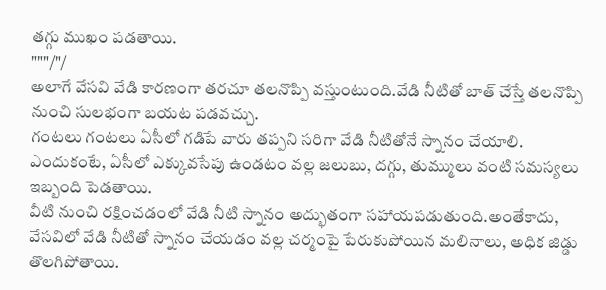తగ్గు ముఖం పడతాయి.
"""/"/
అలాగే వేసవి వేడి కారణంగా తరచూ తలనొప్పి వస్తుంటుంది.వేడి నీటితో బాత్ చేస్తే తలనొప్పి నుంచి సులభంగా బయట పడవచ్చు.
గంటలు గంటలు ఏసీలో గడిపే వారు తప్పని సరిగా వేడి నీటితోనే స్నానం చేయాలి.
ఎందుకంటే, ఏసీలో ఎక్కువసేపు ఉండటం వల్ల జలుబు, దగ్గు, తుమ్ములు వంటి సమస్యలు ఇబ్బంది పెడతాయి.
వీటి నుంచి రక్షించడంలో వేడి నీటి స్నానం అద్భుతంగా సహాయపడుతుంది.అంతేకాదు, వేసవిలో వేడి నీటితో స్నానం చేయడం వల్ల చర్మంపై పేరుకుపోయిన మలినాలు, అధిక జిడ్డు తొలగిపోతాయి.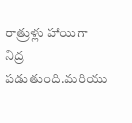రాత్రుళ్లు హాయిగా నిద్ర పడుతుంది.మరియు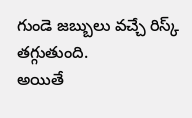గుండె జబ్బులు వచ్చే రిస్క్ తగ్గుతుంది.
అయితే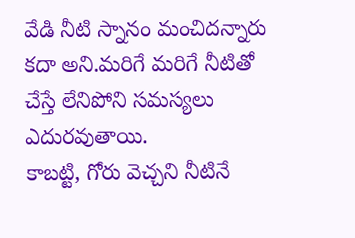వేడి నీటి స్నానం మంచిదన్నారు కదా అని.మరిగే మరిగే నీటితో చేస్తే లేనిపోని సమస్యలు ఎదురవుతాయి.
కాబట్టి, గోరు వెచ్చని నీటినే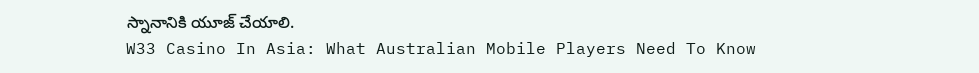స్నానానికి యూజ్ చేయాలి.
W33 Casino In Asia: What Australian Mobile Players Need To Know